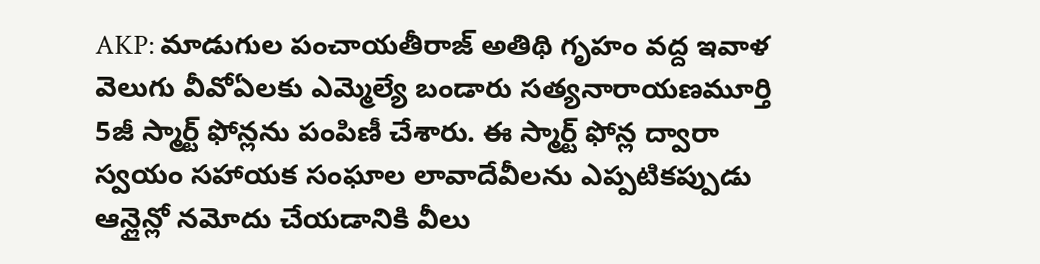AKP: మాడుగుల పంచాయతీరాజ్ అతిథి గృహం వద్ద ఇవాళ వెలుగు వీవోఏలకు ఎమ్మెల్యే బండారు సత్యనారాయణమూర్తి 5జీ స్మార్ట్ ఫోన్లను పంపిణీ చేశారు. ఈ స్మార్ట్ ఫోన్ల ద్వారా స్వయం సహాయక సంఘాల లావాదేవీలను ఎప్పటికప్పుడు ఆన్లైన్లో నమోదు చేయడానికి వీలు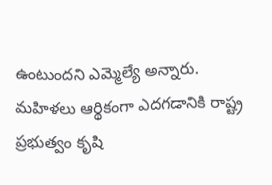ఉంటుందని ఎమ్మెల్యే అన్నారు. మహిళలు ఆర్థికంగా ఎదగడానికి రాష్ట్ర ప్రభుత్వం కృషి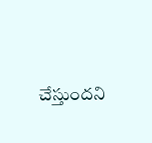చేస్తుందని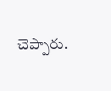చెప్పారు.